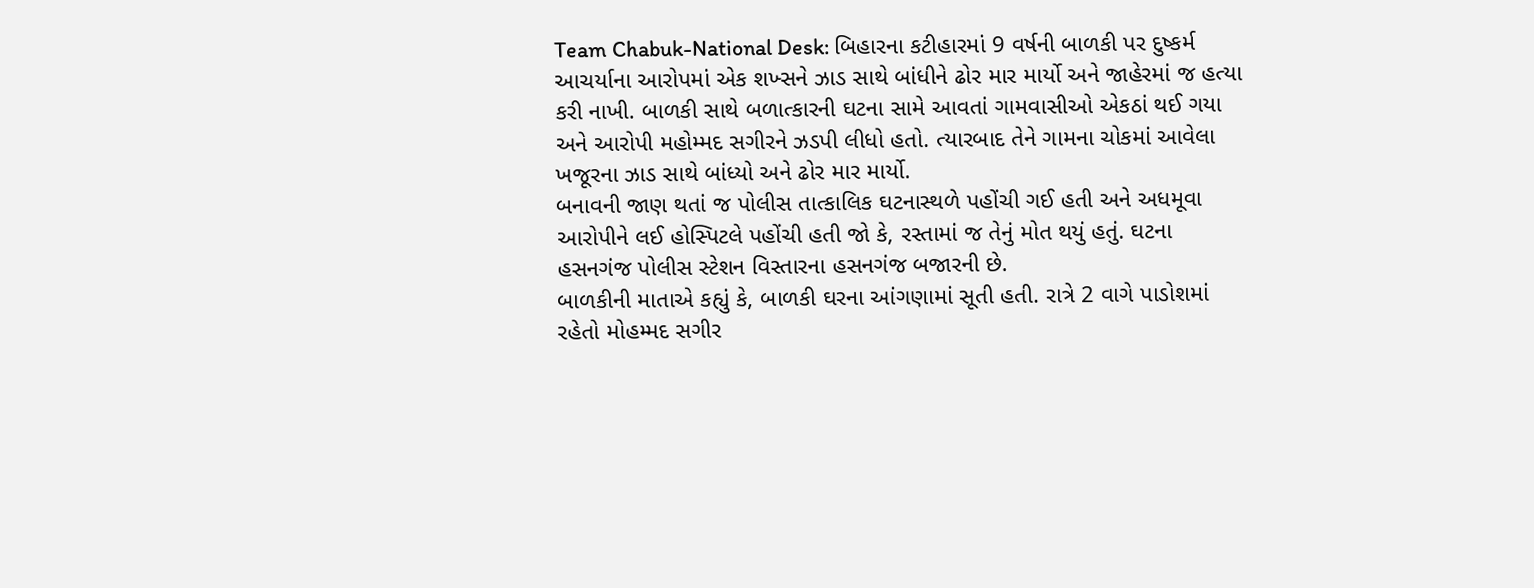Team Chabuk-National Desk: બિહારના કટીહારમાં 9 વર્ષની બાળકી પર દુષ્કર્મ આચર્યાના આરોપમાં એક શખ્સને ઝાડ સાથે બાંધીને ઢોર માર માર્યો અને જાહેરમાં જ હત્યા કરી નાખી. બાળકી સાથે બળાત્કારની ઘટના સામે આવતાં ગામવાસીઓ એકઠાં થઈ ગયા અને આરોપી મહોમ્મદ સગીરને ઝડપી લીધો હતો. ત્યારબાદ તેને ગામના ચોકમાં આવેલા ખજૂરના ઝાડ સાથે બાંધ્યો અને ઢોર માર માર્યો.
બનાવની જાણ થતાં જ પોલીસ તાત્કાલિક ઘટનાસ્થળે પહોંચી ગઈ હતી અને અધમૂવા આરોપીને લઈ હોસ્પિટલે પહોંચી હતી જો કે, રસ્તામાં જ તેનું મોત થયું હતું. ઘટના હસનગંજ પોલીસ સ્ટેશન વિસ્તારના હસનગંજ બજારની છે.
બાળકીની માતાએ કહ્યું કે, બાળકી ઘરના આંગણામાં સૂતી હતી. રાત્રે 2 વાગે પાડોશમાં રહેતો મોહમ્મદ સગીર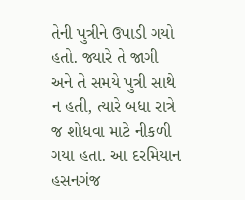તેની પુત્રીને ઉપાડી ગયો હતો. જ્યારે તે જાગી અને તે સમયે પુત્રી સાથે ન હતી, ત્યારે બધા રાત્રે જ શોધવા માટે નીકળી ગયા હતા. આ દરમિયાન હસનગંજ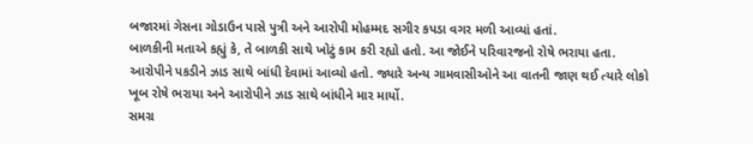બજારમાં ગેસના ગોડાઉન પાસે પુત્રી અને આરોપી મોહમ્મદ સગીર કપડા વગર મળી આવ્યાં હતાં.
બાળકીની મતાએ કહ્યું કે, તે બાળકી સાથે ખોટું કામ કરી રહ્યો હતો. આ જોઈને પરિવારજનો રોષે ભરાયા હતા. આરોપીને પકડીને ઝાડ સાથે બાંધી દેવામાં આવ્યો હતો. જ્યારે અન્ય ગામવાસીઓને આ વાતની જાણ થઈ ત્યારે લોકો ખૂબ રોષે ભરાયા અને આરોપીને ઝાડ સાથે બાંધીને માર માર્યો.
સમગ્ર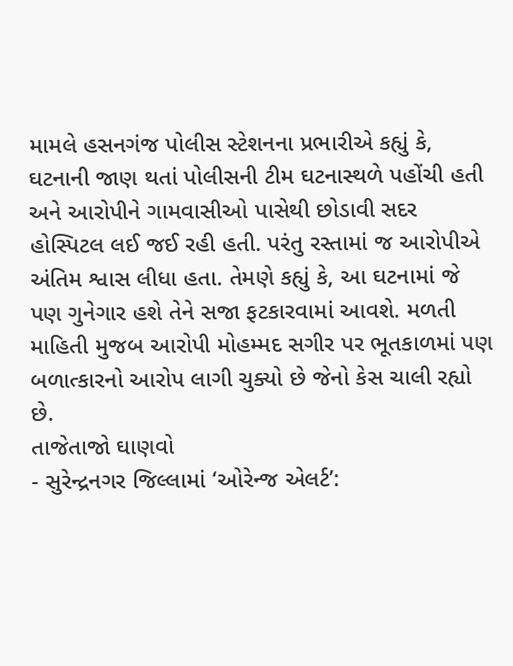મામલે હસનગંજ પોલીસ સ્ટેશનના પ્રભારીએ કહ્યું કે, ઘટનાની જાણ થતાં પોલીસની ટીમ ઘટનાસ્થળે પહોંચી હતી અને આરોપીને ગામવાસીઓ પાસેથી છોડાવી સદર હોસ્પિટલ લઈ જઈ રહી હતી. પરંતુ રસ્તામાં જ આરોપીએ અંતિમ શ્વાસ લીધા હતા. તેમણે કહ્યું કે, આ ઘટનામાં જે પણ ગુનેગાર હશે તેને સજા ફટકારવામાં આવશે. મળતી માહિતી મુજબ આરોપી મોહમ્મદ સગીર પર ભૂતકાળમાં પણ બળાત્કારનો આરોપ લાગી ચુક્યો છે જેનો કેસ ચાલી રહ્યો છે.
તાજેતાજો ઘાણવો
- સુરેન્દ્રનગર જિલ્લામાં ‘ઓરેન્જ એલર્ટ’: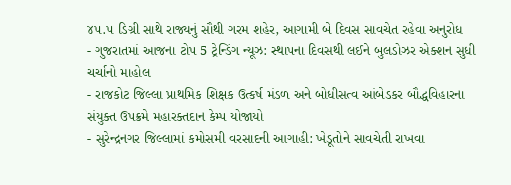૪૫.૫ ડિગ્રી સાથે રાજ્યનું સૌથી ગરમ શહેર, આગામી બે દિવસ સાવચેત રહેવા અનુરોધ
- ગુજરાતમાં આજના ટોપ 5 ટ્રેન્ડિંગ ન્યૂઝ: સ્થાપના દિવસથી લઈને બુલડોઝર એક્શન સુધી ચર્ચાનો માહોલ
- રાજકોટ જિલ્લા પ્રાથમિક શિક્ષક ઉત્કર્ષ મંડળ અને બોધીસત્વ આંબેડકર બૌદ્ધવિહારના સંયુક્ત ઉપક્રમે મહારક્તદાન કેમ્પ યોજાયો
- સુરેન્દ્રનગર જિલ્લામાં કમોસમી વરસાદની આગાહી: ખેડૂતોને સાવચેતી રાખવા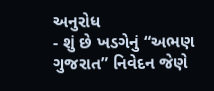અનુરોધ
- શું છે ખડગેનું “અભણ ગુજરાત” નિવેદન જેણે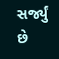સર્જ્યું છે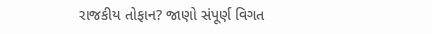રાજકીય તોફાન? જાણો સંપૂર્ણ વિગત